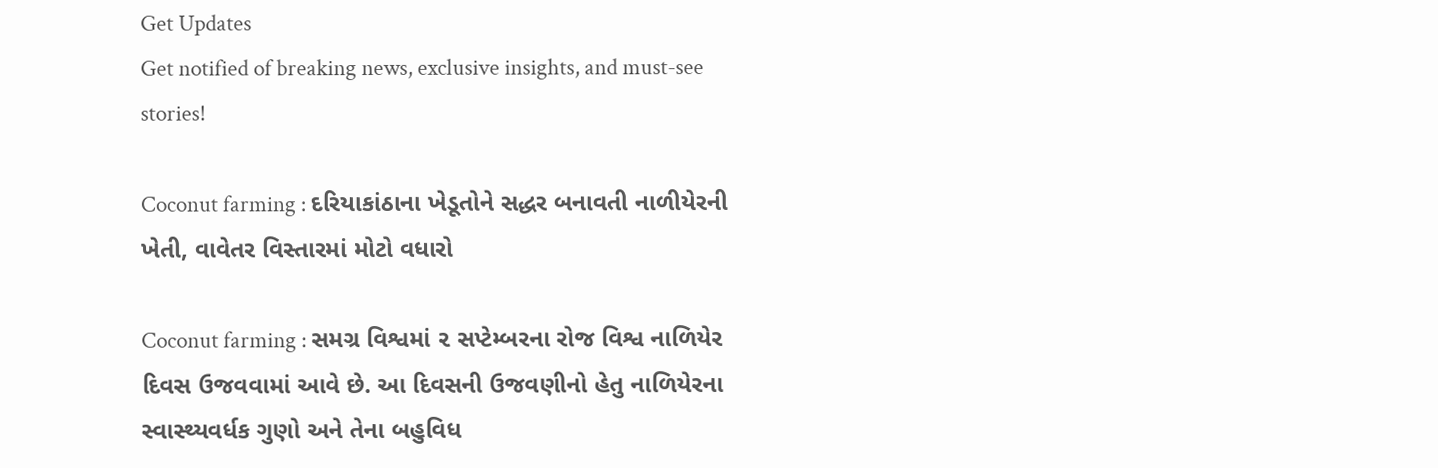Get Updates
Get notified of breaking news, exclusive insights, and must-see stories!

Coconut farming : દરિયાકાંઠાના ખેડૂતોને સદ્ધર બનાવતી નાળીયેરની ખેતી, વાવેતર વિસ્તારમાં મોટો વધારો

Coconut farming : સમગ્ર વિશ્વમાં ૨ સપ્ટેમ્બરના રોજ વિશ્વ નાળિયેર દિવસ ઉજવવામાં આવે છે. આ દિવસની ઉજવણીનો હેતુ નાળિયેરના સ્વાસ્થ્યવર્ધક ગુણો અને તેના બહુવિધ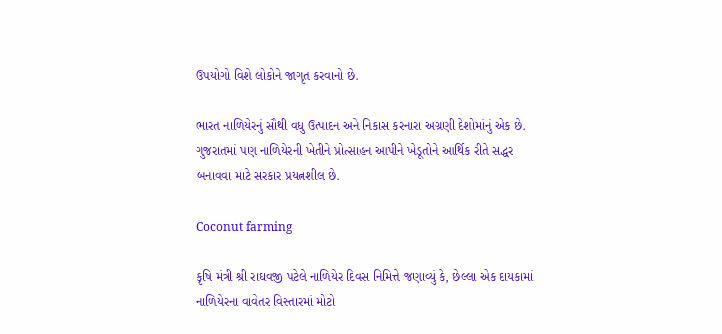ઉપયોગો વિશે લોકોને જાગૃત કરવાનો છે.

ભારત નાળિયેરનું સૌથી વધુ ઉત્પાદન અને નિકાસ કરનારા અગ્રણી દેશોમાંનું એક છે. ગુજરાતમાં પણ નાળિયેરની ખેતીને પ્રોત્સાહન આપીને ખેડૂતોને આર્થિક રીતે સદ્ધર બનાવવા માટે સરકાર પ્રયત્નશીલ છે.

Coconut farming

કૃષિ મંત્રી શ્રી રાઘવજી પટેલે નાળિયેર દિવસ નિમિત્તે જણાવ્યું કે, છેલ્લા એક દાયકામાં નાળિયેરના વાવેતર વિસ્તારમાં મોટો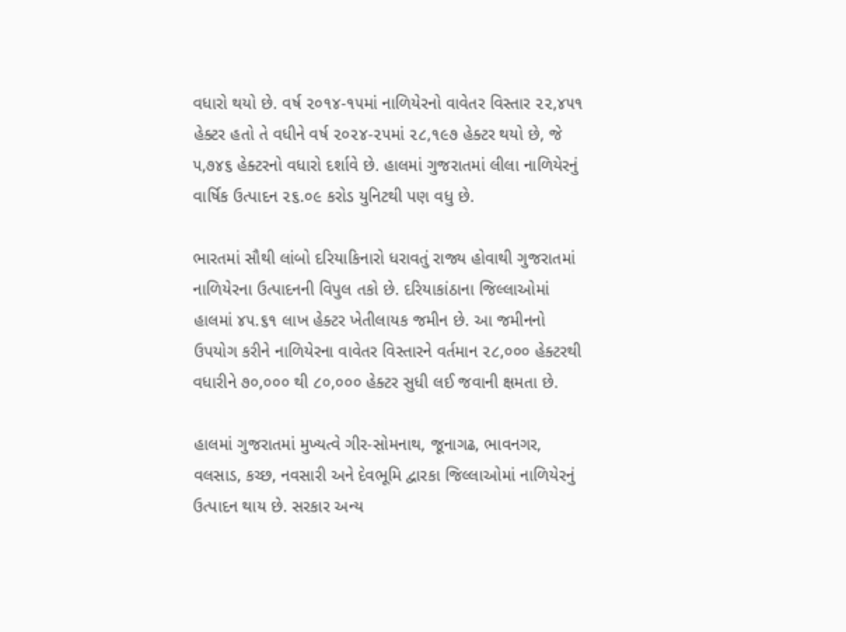વધારો થયો છે. વર્ષ ૨૦૧૪-૧૫માં નાળિયેરનો વાવેતર વિસ્તાર ૨૨,૪૫૧ હેક્ટર હતો તે વધીને વર્ષ ૨૦૨૪-૨૫માં ૨૮,૧૯૭ હેક્ટર થયો છે, જે ૫,૭૪૬ હેક્ટરનો વધારો દર્શાવે છે. હાલમાં ગુજરાતમાં લીલા નાળિયેરનું વાર્ષિક ઉત્પાદન ૨૬.૦૯ કરોડ યુનિટથી પણ વધુ છે.

ભારતમાં સૌથી લાંબો દરિયાકિનારો ધરાવતું રાજ્ય હોવાથી ગુજરાતમાં નાળિયેરના ઉત્પાદનની વિપુલ તકો છે. દરિયાકાંઠાના જિલ્લાઓમાં હાલમાં ૪૫.૬૧ લાખ હેક્ટર ખેતીલાયક જમીન છે. આ જમીનનો ઉપયોગ કરીને નાળિયેરના વાવેતર વિસ્તારને વર્તમાન ૨૮,૦૦૦ હેક્ટરથી વધારીને ૭૦,૦૦૦ થી ૮૦,૦૦૦ હેક્ટર સુધી લઈ જવાની ક્ષમતા છે.

હાલમાં ગુજરાતમાં મુખ્યત્વે ગીર-સોમનાથ, જૂનાગઢ, ભાવનગર, વલસાડ, કચ્છ, નવસારી અને દેવભૂમિ દ્વારકા જિલ્લાઓમાં નાળિયેરનું ઉત્પાદન થાય છે. સરકાર અન્ય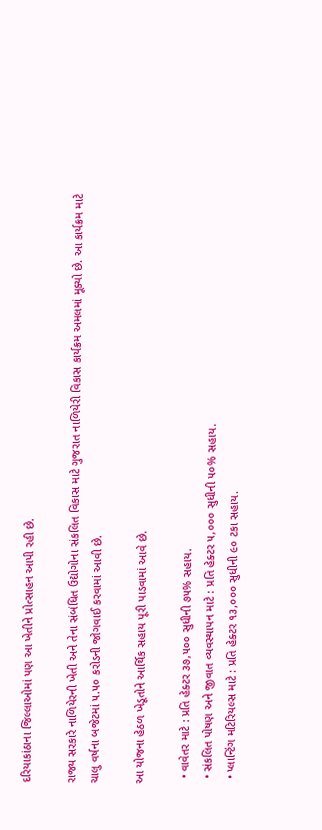દરિયાકાંઠાના જિલ્લાઓમાં પણ આ ખેતીને પ્રોત્સાહન આપી રહી છે.

રાજ્ય સરકારે નાળિયેરની ખેતી અને તેના સંબંધિત ઉદ્યોગોના સંકલિત વિકાસ માટે ગુજરાત નાળિયેરી વિકાસ કાર્યક્રમ અમલમાં મૂક્યો છે. આ કાર્યક્રમ માટે ચાલુ વર્ષના બજેટમાં ૫.૫૦ કરોડની જોગવાઈ કરવામાં આવી છે.

આ યોજના હેઠળ ખેડૂતોને આર્થિક સહાય પૂરી પાડવામાં આવે છે.

  • વાવેતર માટે : પ્રતિ હેક્ટર ૩૭,૫૦૦ સુધીની ૭૫% સહાય.
  • સંકલિત પોષણ અને જીવાત વ્યવસ્થાપન માટે : પ્રતિ હેક્ટર ૫,૦૦૦ સુધીની ૫૦% સહાય.
  • પ્લાન્ટિંગ મટિરિયલ્સ માટે : પ્રતિ હેક્ટર ૧૩,૦૦૦ સુધીની ૯૦ ટકા સહાય.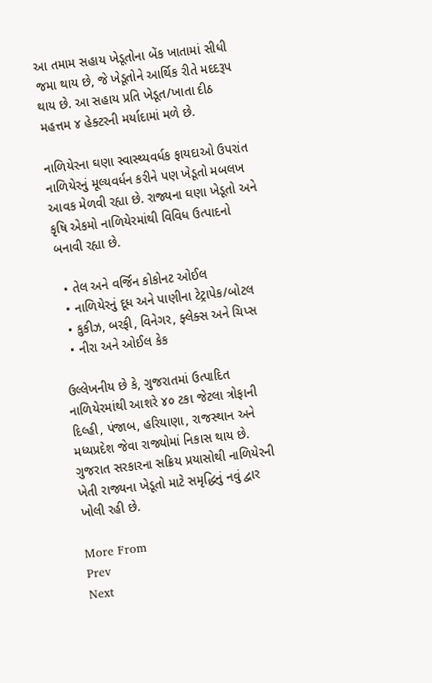આ તમામ સહાય ખેડૂતોના બેંક ખાતામાં સીધી જમા થાય છે, જે ખેડૂતોને આર્થિક રીતે મદદરૂપ થાય છે. આ સહાય પ્રતિ ખેડૂત/ખાતા દીઠ મહત્તમ ૪ હેક્ટરની મર્યાદામાં મળે છે.

નાળિયેરના ઘણા સ્વાસ્થ્યવર્ધક ફાયદાઓ ઉપરાંત નાળિયેરનું મૂલ્યવર્ધન કરીને પણ ખેડૂતો મબલખ આવક મેળવી રહ્યા છે. રાજ્યના ઘણા ખેડૂતો અને કૃષિ એકમો નાળિયેરમાંથી વિવિધ ઉત્પાદનો બનાવી રહ્યા છે.

  • તેલ અને વર્જિન કોકોનટ ઓઈલ
  • નાળિયેરનું દૂધ અને પાણીના ટેટ્રાપેક/બોટલ
  • કુકીઝ, બરફી, વિનેગર, ફ્લેક્સ અને ચિપ્સ
  • નીરા અને ઓઈલ કેક

ઉલ્લેખનીય છે કે, ગુજરાતમાં ઉત્પાદિત નાળિયેરમાંથી આશરે ૪૦ ટકા જેટલા ત્રોફાની દિલ્હી, પંજાબ, હરિયાણા, રાજસ્થાન અને મધ્યપ્રદેશ જેવા રાજ્યોમાં નિકાસ થાય છે. ગુજરાત સરકારના સક્રિય પ્રયાસોથી નાળિયેરની ખેતી રાજ્યના ખેડૂતો માટે સમૃદ્ધિનું નવું દ્વાર ખોલી રહી છે.

More From
Prev
Next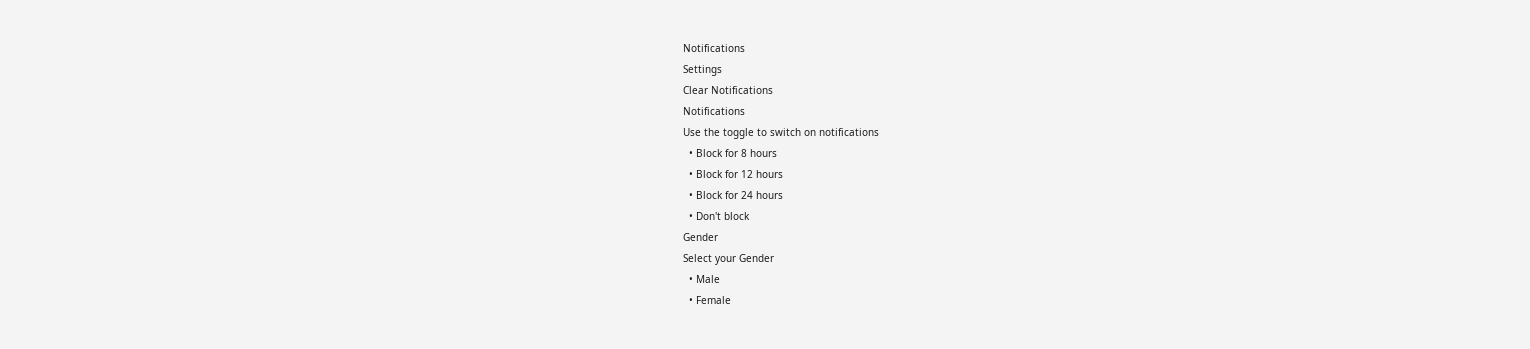Notifications
Settings
Clear Notifications
Notifications
Use the toggle to switch on notifications
  • Block for 8 hours
  • Block for 12 hours
  • Block for 24 hours
  • Don't block
Gender
Select your Gender
  • Male
  • Female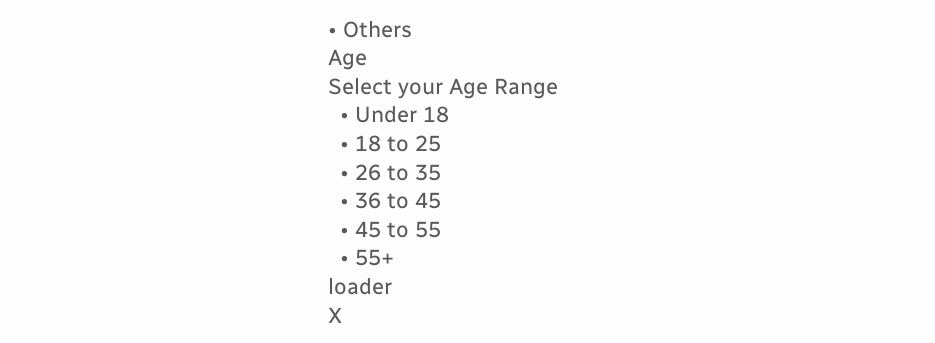• Others
Age
Select your Age Range
  • Under 18
  • 18 to 25
  • 26 to 35
  • 36 to 45
  • 45 to 55
  • 55+
loader
X